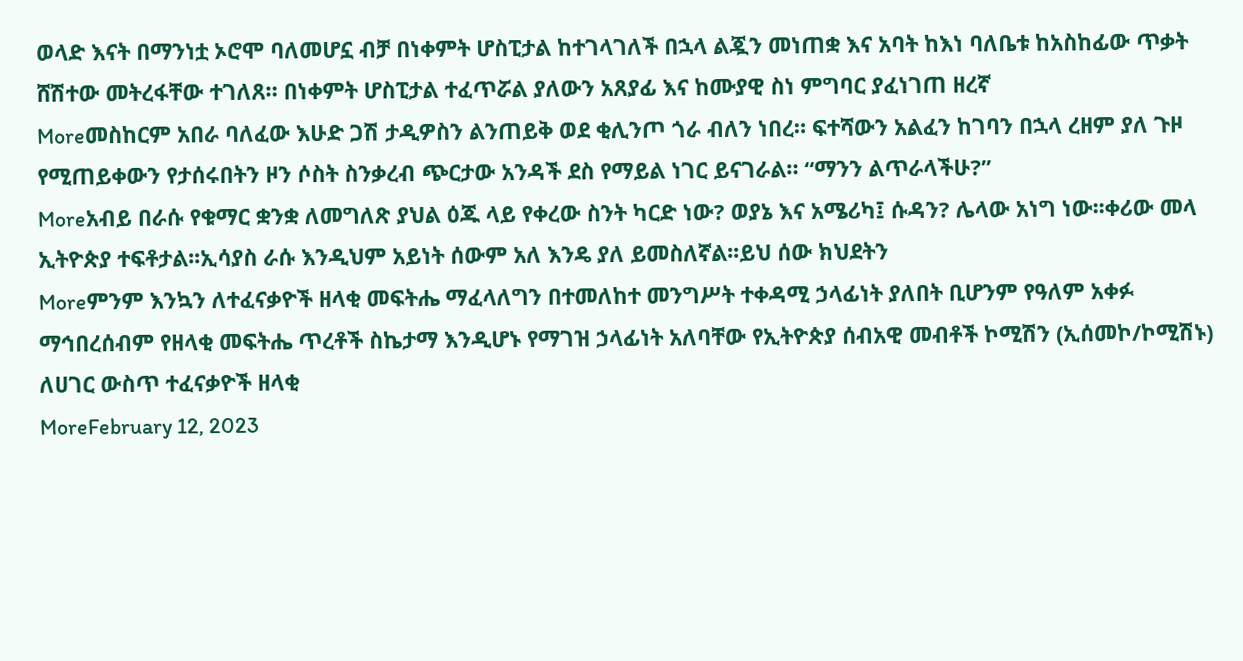ወላድ እናት በማንነቷ ኦሮሞ ባለመሆኗ ብቻ በነቀምት ሆስፒታል ከተገላገለች በኋላ ልጇን መነጠቋ እና አባት ከእነ ባለቤቱ ከአስከፊው ጥቃት ሸሽተው መትረፋቸው ተገለጸ። በነቀምት ሆስፒታል ተፈጥሯል ያለውን አጸያፊ እና ከሙያዊ ስነ ምግባር ያፈነገጠ ዘረኛ
Moreመስከርም አበራ ባለፈው እሁድ ጋሽ ታዲዎስን ልንጠይቅ ወደ ቂሊንጦ ጎራ ብለን ነበረ። ፍተሻውን አልፈን ከገባን በኋላ ረዘም ያለ ጉዞ የሚጠይቀውን የታሰሩበትን ዞን ሶስት ስንቃረብ ጭርታው አንዳች ደስ የማይል ነገር ይናገራል። “ማንን ልጥራላችሁ?”
Moreአብይ በራሱ የቁማር ቋንቋ ለመግለጽ ያህል ዕጁ ላይ የቀረው ስንት ካርድ ነው? ወያኔ እና አሜሪካ፤ ሱዳን? ሌላው አነግ ነው፡፡ቀሪው መላ ኢትዮጵያ ተፍቶታል፡፡ኢሳያስ ራሱ እንዲህም አይነት ሰውም አለ እንዴ ያለ ይመስለኛል፡፡ይህ ሰው ክህደትን
Moreምንም እንኳን ለተፈናቃዮች ዘላቂ መፍትሔ ማፈላለግን በተመለከተ መንግሥት ተቀዳሚ ኃላፊነት ያለበት ቢሆንም የዓለም አቀፉ ማኅበረሰብም የዘላቂ መፍትሔ ጥረቶች ስኬታማ እንዲሆኑ የማገዝ ኃላፊነት አለባቸው የኢትዮጵያ ሰብአዊ መብቶች ኮሚሽን (ኢሰመኮ/ኮሚሽኑ) ለሀገር ውስጥ ተፈናቃዮች ዘላቂ
MoreFebruary 12, 2023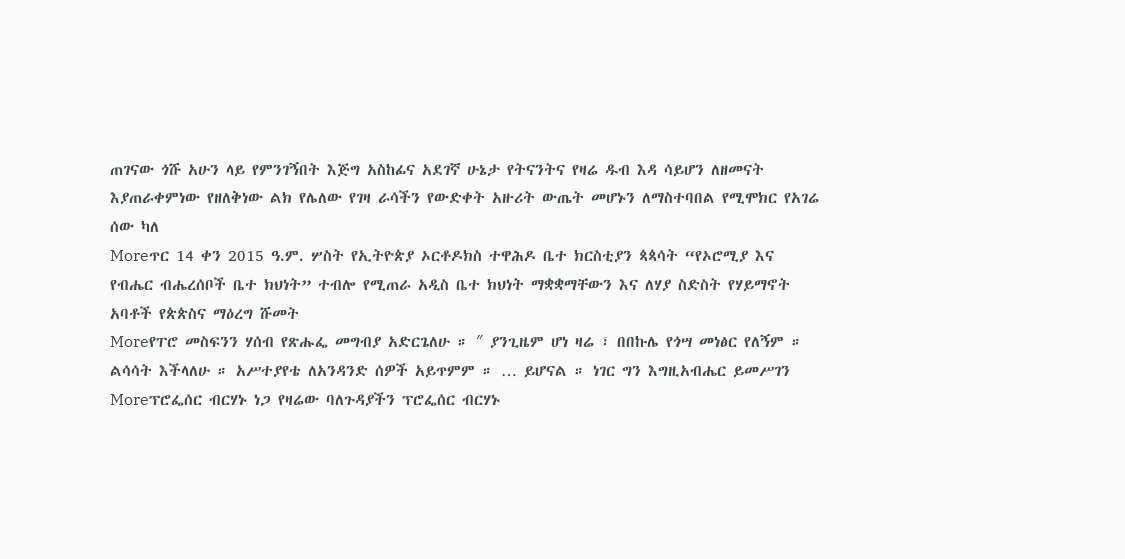ጠገናው ጎሹ አሁን ላይ የምንገኝበት እጅግ አስከፊና አደገኛ ሁኔታ የትናንትና የዛሬ ዱብ እዳ ሳይሆን ለዘመናት እያጠራቀምነው የዘለቅነው ልክ የሌለው የገዛ ራሳችን የውድቀት አዙሪት ውጤት መሆኑን ለማስተባበል የሚሞክር የአገሬ ሰው ካለ
Moreጥር 14 ቀን 2015 ዓ.ም. ሦስት የኢትዮጵያ ኦርቶዶክስ ተዋሕዶ ቤተ ክርስቲያን ጳጳሳት “የኦሮሚያ እና የብሔር ብሔረሰቦች ቤተ ክህነት” ተብሎ የሚጠራ አዲስ ቤተ ክህነት ማቋቋማቸውን እና ለሃያ ስድስት የሃይማኖት አባቶች የጵጵስና ማዕረግ ሹመት
Moreየፐሮ መስፍንን ሃሰብ የጽሑፌ መግብያ አድርጌለሁ ። ″ ያንጊዜም ሆነ ዛሬ ፣ በበኩሌ የጎሣ መነፅር የለኝም ። ልሳሳት እችላለሁ ። አሥተያየቴ ለአንዳንድ ሰዎች አይጥምም ። … ይሆናል ። ነገር ግን እግዚአብሔር ይመሥገን
Moreፕሮፌሰር ብርሃኑ ነጋ የዛሬው ባለጉዳያችን ፕሮፌሰር ብርሃኑ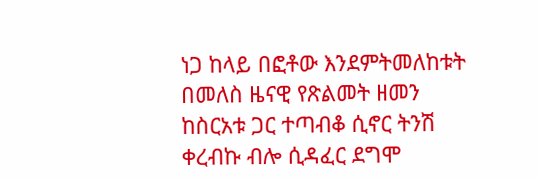ነጋ ከላይ በፎቶው እንደምትመለከቱት በመለስ ዜናዊ የጽልመት ዘመን ከስርአቱ ጋር ተጣብቆ ሲኖር ትንሽ ቀረብኩ ብሎ ሲዳፈር ደግሞ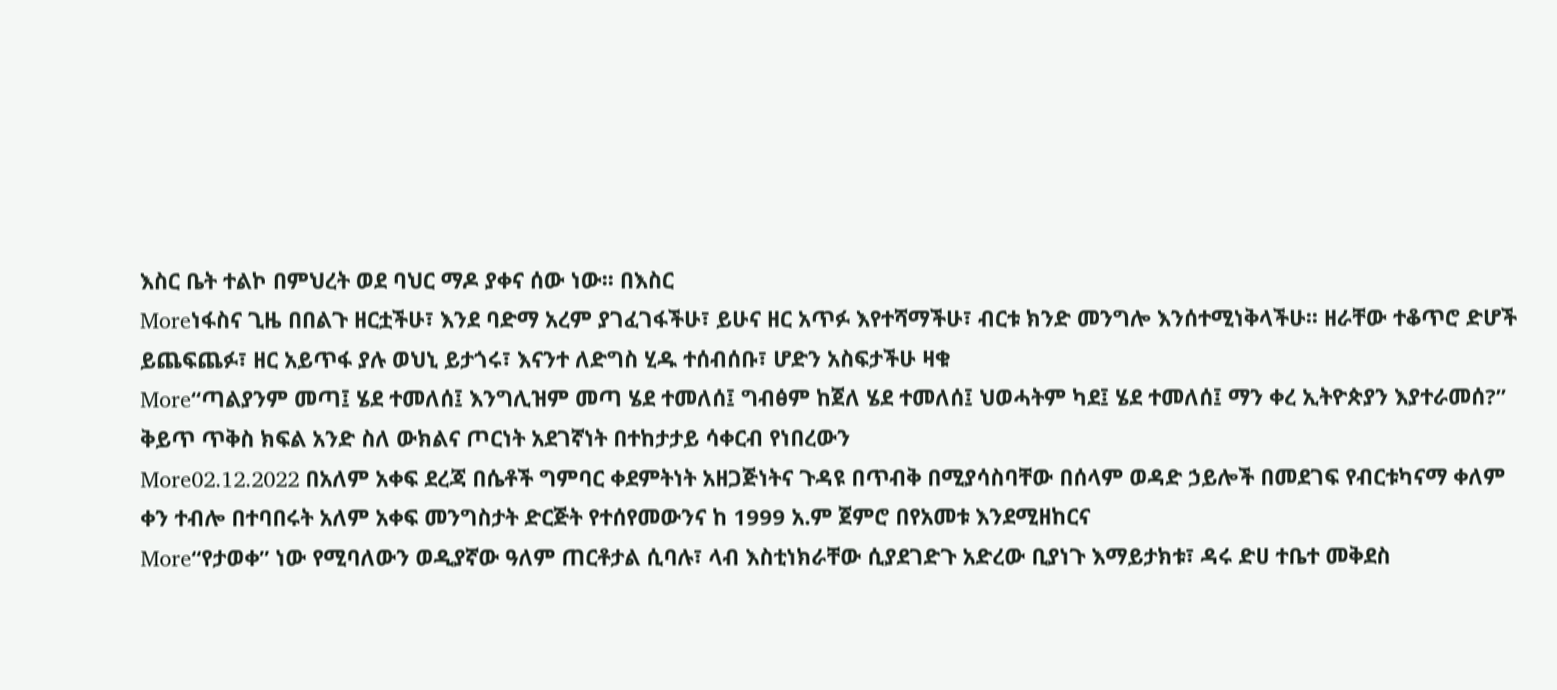እስር ቤት ተልኮ በምህረት ወደ ባህር ማዶ ያቀና ሰው ነው፡፡ በእስር
Moreነፋስና ጊዜ በበልጉ ዘርቷችሁ፣ እንደ ባድማ አረም ያገፈገፋችሁ፣ ይሁና ዘር አጥፉ እየተሻማችሁ፣ ብርቱ ክንድ መንግሎ እንሰተሚነቅላችሁ፡፡ ዘራቸው ተቆጥሮ ድሆች ይጨፍጨፉ፣ ዘር አይጥፋ ያሉ ወህኒ ይታጎሩ፣ እናንተ ለድግስ ሂዱ ተሰብሰቡ፣ ሆድን አስፍታችሁ ዛቁ
More“ጣልያንም መጣ፤ ሄደ ተመለሰ፤ እንግሊዝም መጣ ሄደ ተመለሰ፤ ግብፅም ከጀለ ሄደ ተመለሰ፤ ህወሓትም ካደ፤ ሄደ ተመለሰ፤ ማን ቀረ ኢትዮጵያን እያተራመሰ?” ቅይጥ ጥቅስ ክፍል አንድ ስለ ውክልና ጦርነት አደገኛነት በተከታታይ ሳቀርብ የነበረውን
More02.12.2022 በአለም አቀፍ ደረጃ በሴቶች ግምባር ቀደምትነት አዘጋጅነትና ጉዳዩ በጥብቅ በሚያሳስባቸው በሰላም ወዳድ ኃይሎች በመደገፍ የብርቱካናማ ቀለም ቀን ተብሎ በተባበሩት አለም አቀፍ መንግስታት ድርጅት የተሰየመውንና ከ 1999 አ.ም ጀምሮ በየአመቱ እንደሚዘከርና
More“የታወቀ” ነው የሚባለውን ወዲያኛው ዓለም ጠርቶታል ሲባሉ፣ ላብ እስቲነክራቸው ሲያደገድጉ አድረው ቢያነጉ እማይታክቱ፣ ዳሩ ድሀ ተቤተ መቅደስ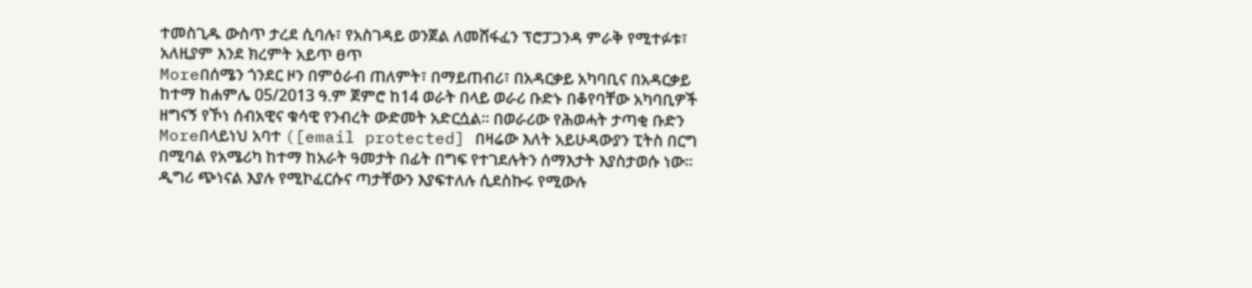ተመስጊዱ ውስጥ ታረደ ሲባሉ፣ የአስገዳይ ወንጀል ለመሸፋፈን ፕሮፓጋንዳ ምራቅ የሚተፉቱ፣ አለዚያም እንደ ክረምት አይጥ ፀጥ
Moreበሰሜን ጎንደር ዞን በምዕራብ ጠለምት፣ በማይጠብሪ፣ በአዳርቃይ አካባቢና በአዳርቃይ ከተማ ከሐምሌ 05/2013 ዓ.ም ጀምሮ ከ14 ወራት በላይ ወራሪ ቡድኑ በቆየባቸው አካባቢዎች ዘግናኝ የኾነ ሰብአዊና ቁሳዊ የንብረት ውድመት አድርሷል። በወራሪው የሕወሓት ታጣቂ ቡድን
Moreበላይነህ አባተ ([email protected] በዛሬው እለት አይሁዳውያን ፒትስ በርግ በሚባል የአሜሪካ ከተማ ከአራት ዓመታት በፊት በግፍ የተገደሉትን ሰማእታት እያስታወሱ ነው፡፡ ዲግሪ ጭነናል እያሉ የሚኮፈርሱና ጣታቸውን እያፍተለሉ ሲደስኩሩ የሚውሉ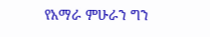የአማራ ምሁራን ግን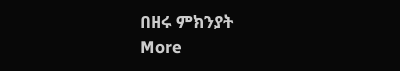በዘሩ ምክንያት
More